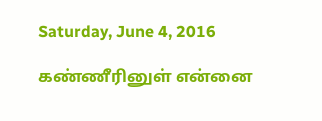Saturday, June 4, 2016

கண்ணீரினுள் என்னை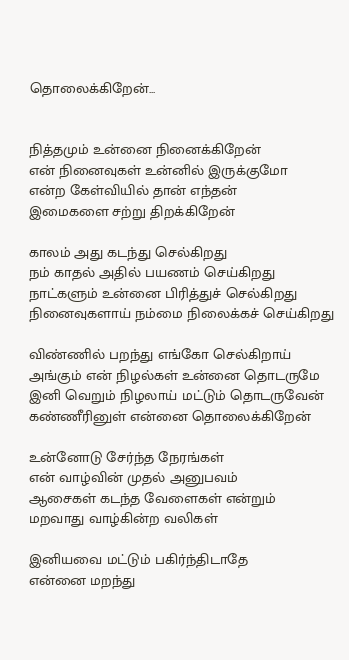தொலைக்கிறேன்...


நித்தமும் உன்னை நினைக்கிறேன்
என் நினைவுகள் உன்னில் இருக்குமோ
என்ற கேள்வியில் தான் எந்தன்
இமைகளை சற்று திறக்கிறேன்

காலம் அது கடந்து செல்கிறது
நம் காதல் அதில் பயணம் செய்கிறது
நாட்களும் உன்னை பிரித்துச் செல்கிறது
நினைவுகளாய் நம்மை நிலைக்கச் செய்கிறது

விண்ணில் பறந்து எங்கோ செல்கிறாய்
அங்கும் என் நிழல்கள் உன்னை தொடருமே
இனி வெறும் நிழலாய் மட்டும் தொடருவேன்
கண்ணீரினுள் என்னை தொலைக்கிறேன்

உன்னோடு சேர்ந்த நேரங்கள்
என் வாழ்வின் முதல் அனுபவம்
ஆசைகள் கடந்த வேளைகள் என்றும்
மறவாது வாழ்கின்ற வலிகள்

இனியவை மட்டும் பகிர்ந்திடாதே
என்னை மறந்து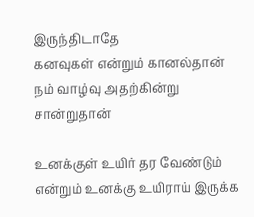இருந்திடாதே
கனவுகள் என்றும் கானல்தான்
நம் வாழ்வு அதற்கின்று சான்றுதான்

உனக்குள் உயிர் தர வேண்டும்
என்றும் உனக்கு உயிராய் இருக்க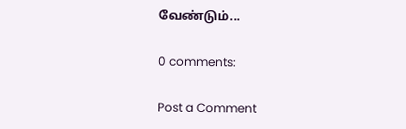வேண்டும்...

0 comments:

Post a Comment